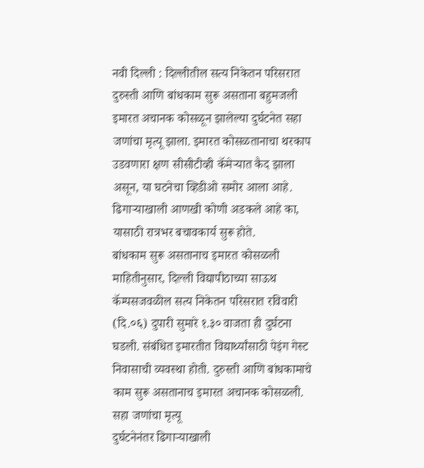नवी दिल्ली : दिल्लीतील सत्य निकेतन परिसरात दुरुस्ती आणि बांधकाम सुरू असताना बहुमजली इमारत अचानक कोसळून झालेल्या दुर्घटनेत सहा जणांचा मृत्यू झाला. इमारत कोसळतानाचा थरकाप उडवणारा क्षण सीसीटीव्ही कॅमेऱ्यात कैद झाला असून, या घटनेचा व्हिडीओ समोर आला आहे. ढिगाऱ्याखाली आणखी कोणी अडकले आहे का, यासाठी रात्रभर बचावकार्य सुरू होते.
बांधकाम सुरू असतानाच इमारत कोसळली
माहितीनुसार, दिल्ली विद्यापीठाच्या साऊथ कॅम्पसजवळील सत्य निकेतन परिसरात रविवारी (दि.०६) दुपारी सुमारे १.३० वाजता ही दुर्घटना घडली. संबंधित इमारतीत विद्यार्थ्यांसाठी पेइंग गेस्ट निवासाची व्यवस्था होती. दुरुस्ती आणि बांधकामाचे काम सुरू असतानाच इमारत अचानक कोसळली.
सहा जणांचा मृत्यू
दुर्घटनेनंतर ढिगाऱ्याखाली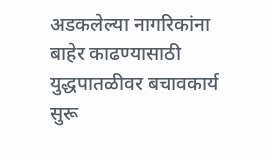अडकलेल्या नागरिकांना बाहेर काढण्यासाठी युद्धपातळीवर बचावकार्य सुरू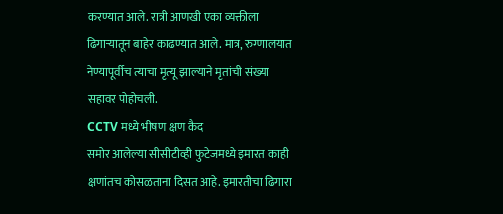करण्यात आले. रात्री आणखी एका व्यक्तीला ढिगाऱ्यातून बाहेर काढण्यात आले. मात्र, रुग्णालयात नेण्यापूर्वीच त्याचा मृत्यू झाल्याने मृतांची संख्या सहावर पोहोचली.
CCTV मध्ये भीषण क्षण कैद
समोर आलेल्या सीसीटीव्ही फुटेजमध्ये इमारत काही क्षणांतच कोसळताना दिसत आहे. इमारतीचा ढिगारा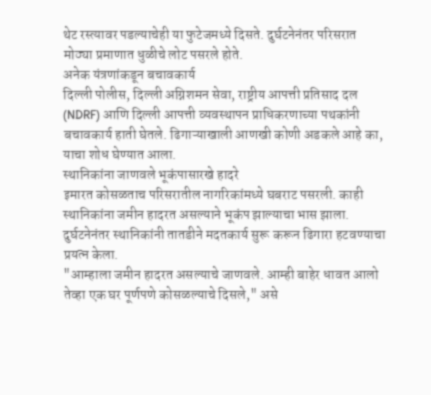थेट रस्त्यावर पडल्याचेही या फुटेजमध्ये दिसते. दुर्घटनेनंतर परिसरात मोठ्या प्रमाणात धुळीचे लोट पसरले होते.
अनेक यंत्रणांकडून बचावकार्य
दिल्ली पोलीस, दिल्ली अग्निशमन सेवा, राष्ट्रीय आपत्ती प्रतिसाद दल (NDRF) आणि दिल्ली आपत्ती व्यवस्थापन प्राधिकरणाच्या पथकांनी बचावकार्य हाती घेतले. ढिगाऱ्याखाली आणखी कोणी अडकले आहे का, याचा शोध घेण्यात आला.
स्थानिकांना जाणवले भूकंपासारखे हादरे
इमारत कोसळताच परिसरातील नागरिकांमध्ये घबराट पसरली. काही स्थानिकांना जमीन हादरत असल्याने भूकंप झाल्याचा भास झाला. दुर्घटनेनंतर स्थानिकांनी तातडीने मदतकार्य सुरू करून ढिगारा हटवण्याचा प्रयत्न केला.
"आम्हाला जमीन हादरत असल्याचे जाणवले. आम्ही बाहेर धावत आलो तेव्हा एक घर पूर्णपणे कोसळल्याचे दिसले," असे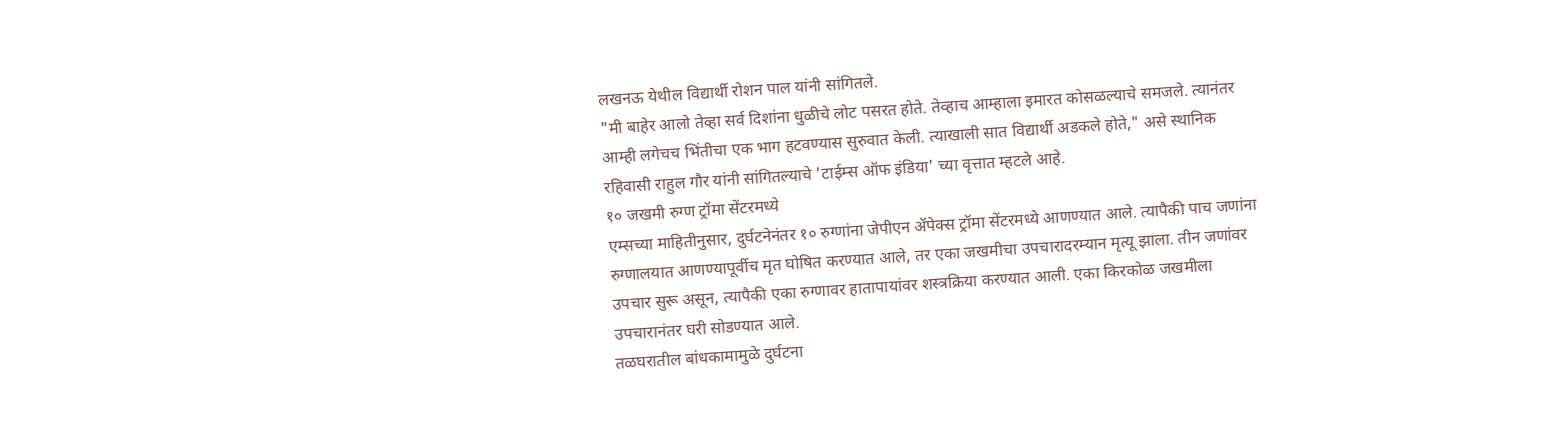लखनऊ येथील विद्यार्थी रोशन पाल यांनी सांगितले.
"मी बाहेर आलो तेव्हा सर्व दिशांना धुळीचे लोट पसरत होते. तेव्हाच आम्हाला इमारत कोसळल्याचे समजले. त्यानंतर आम्ही लगेचच भिंतीचा एक भाग हटवण्यास सुरुवात केली. त्याखाली सात विद्यार्थी अडकले होते," असे स्थानिक रहिवासी राहुल गौर यांनी सांगितल्याचे 'टाईम्स ऑफ इंडिया' च्या वृत्तात म्हटले आहे.
१० जखमी रुग्ण ट्रॉमा सेंटरमध्ये
एम्सच्या माहितीनुसार, दुर्घटनेनंतर १० रुग्णांना जेपीएन ॲपेक्स ट्रॉमा सेंटरमध्ये आणण्यात आले. त्यापैकी पाच जणांना रुग्णालयात आणण्यापूर्वीच मृत घोषित करण्यात आले, तर एका जखमीचा उपचारादरम्यान मृत्यू झाला. तीन जणांवर उपचार सुरू असून, त्यापैकी एका रुग्णावर हातापायांवर शस्त्रक्रिया करण्यात आली. एका किरकोळ जखमीला उपचारानंतर घरी सोडण्यात आले.
तळघरातील बांधकामामुळे दुर्घटना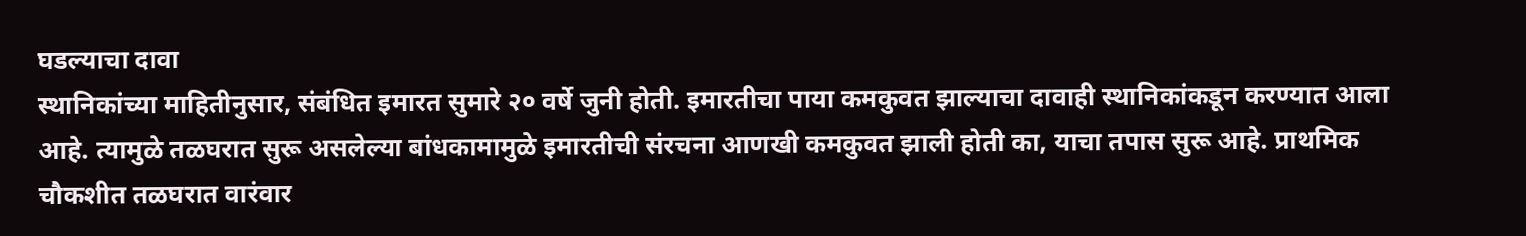घडल्याचा दावा
स्थानिकांच्या माहितीनुसार, संबंधित इमारत सुमारे २० वर्षे जुनी होती. इमारतीचा पाया कमकुवत झाल्याचा दावाही स्थानिकांकडून करण्यात आला आहे. त्यामुळे तळघरात सुरू असलेल्या बांधकामामुळे इमारतीची संरचना आणखी कमकुवत झाली होती का, याचा तपास सुरू आहे. प्राथमिक चौकशीत तळघरात वारंवार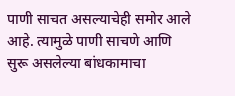पाणी साचत असल्याचेही समोर आले आहे. त्यामुळे पाणी साचणे आणि सुरू असलेल्या बांधकामाचा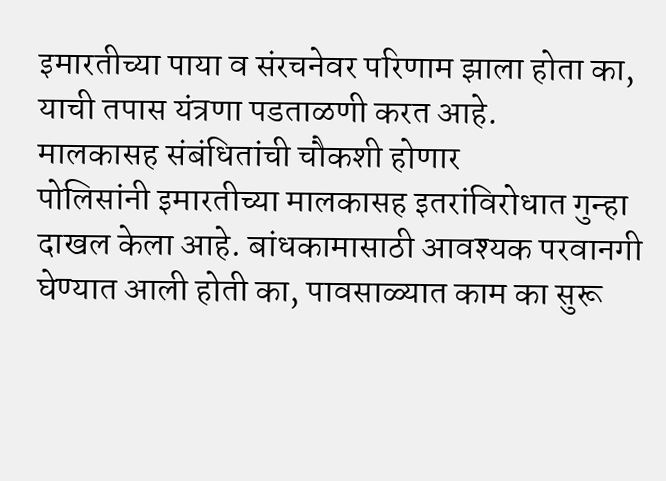इमारतीच्या पाया व संरचनेवर परिणाम झाला होता का, याची तपास यंत्रणा पडताळणी करत आहे.
मालकासह संबंधितांची चौकशी होणार
पोलिसांनी इमारतीच्या मालकासह इतरांविरोधात गुन्हा दाखल केला आहे. बांधकामासाठी आवश्यक परवानगी घेण्यात आली होती का, पावसाळ्यात काम का सुरू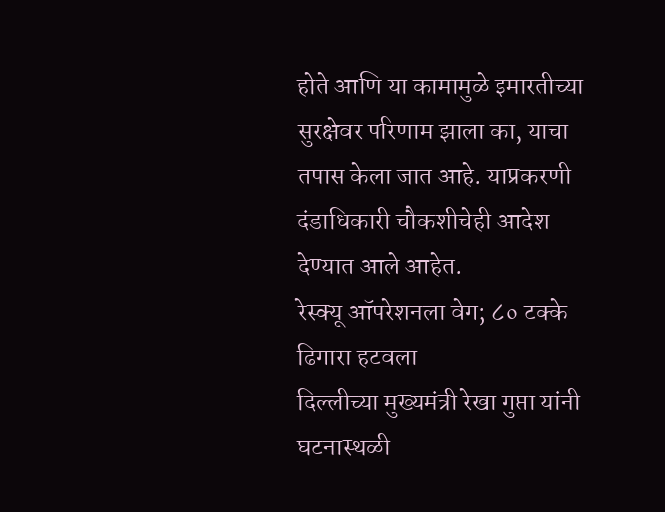होते आणि या कामामुळे इमारतीच्या सुरक्षेवर परिणाम झाला का, याचा तपास केला जात आहे. याप्रकरणी दंडाधिकारी चौकशीचेही आदेश देण्यात आले आहेत.
रेस्क्यू ऑपरेशनला वेग; ८० टक्के ढिगारा हटवला
दिल्लीच्या मुख्यमंत्री रेखा गुप्ता यांनी घटनास्थळी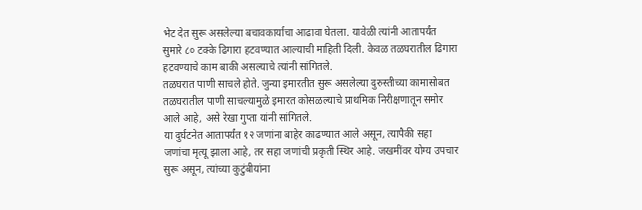भेट देत सुरू असलेल्या बचावकार्याचा आढावा घेतला. यावेळी त्यांनी आतापर्यंत सुमारे ८० टक्के ढिगारा हटवण्यात आल्याची माहिती दिली. केवळ तळघरातील ढिगारा हटवण्याचे काम बाकी असल्याचे त्यांनी सांगितले.
तळघरात पाणी साचले होते. जुन्या इमारतीत सुरू असलेल्या दुरुस्तीच्या कामासोबत तळघरातील पाणी साचल्यामुळे इमारत कोसळल्याचे प्राथमिक निरीक्षणातून समोर आले आहे, असे रेखा गुप्ता यांनी सांगितले.
या दुर्घटनेत आतापर्यंत १२ जणांना बाहेर काढण्यात आले असून, त्यापैकी सहा जणांचा मृत्यू झाला आहे, तर सहा जणांची प्रकृती स्थिर आहे. जखमींवर योग्य उपचार सुरू असून, त्यांच्या कुटुंबीयांना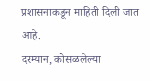प्रशासनाकडून माहिती दिली जात आहे.
दरम्यान, कोसळलेल्या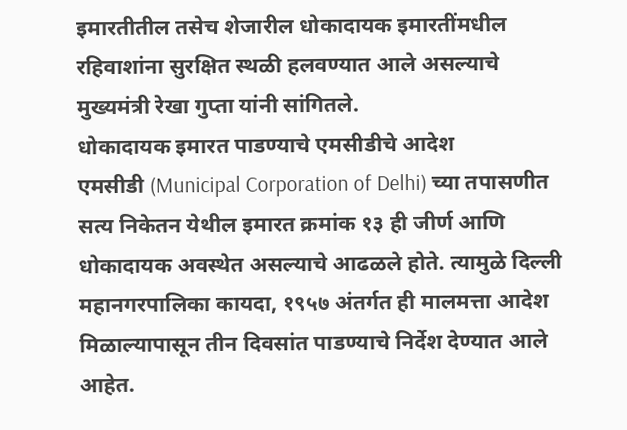इमारतीतील तसेच शेजारील धोकादायक इमारतींमधील रहिवाशांना सुरक्षित स्थळी हलवण्यात आले असल्याचे मुख्यमंत्री रेखा गुप्ता यांनी सांगितले.
धोकादायक इमारत पाडण्याचे एमसीडीचे आदेश
एमसीडी (Municipal Corporation of Delhi) च्या तपासणीत सत्य निकेतन येथील इमारत क्रमांक १३ ही जीर्ण आणि धोकादायक अवस्थेत असल्याचे आढळले होते. त्यामुळे दिल्ली महानगरपालिका कायदा, १९५७ अंतर्गत ही मालमत्ता आदेश मिळाल्यापासून तीन दिवसांत पाडण्याचे निर्देश देण्यात आले आहेत.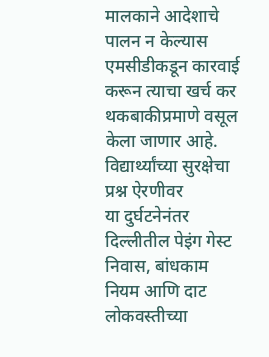मालकाने आदेशाचे पालन न केल्यास एमसीडीकडून कारवाई करून त्याचा खर्च कर थकबाकीप्रमाणे वसूल केला जाणार आहे.
विद्यार्थ्यांच्या सुरक्षेचा प्रश्न ऐरणीवर
या दुर्घटनेनंतर दिल्लीतील पेइंग गेस्ट निवास, बांधकाम नियम आणि दाट लोकवस्तीच्या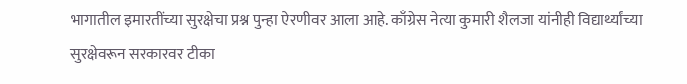भागातील इमारतींच्या सुरक्षेचा प्रश्न पुन्हा ऐरणीवर आला आहे. काँग्रेस नेत्या कुमारी शैलजा यांनीही विद्यार्थ्यांच्या सुरक्षेवरून सरकारवर टीका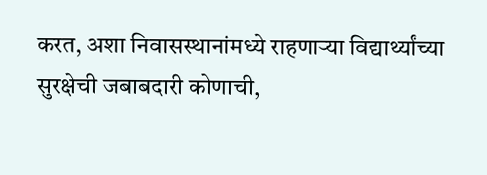करत, अशा निवासस्थानांमध्ये राहणाऱ्या विद्यार्थ्यांच्या सुरक्षेची जबाबदारी कोणाची,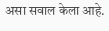असा सवाल केला आहे.